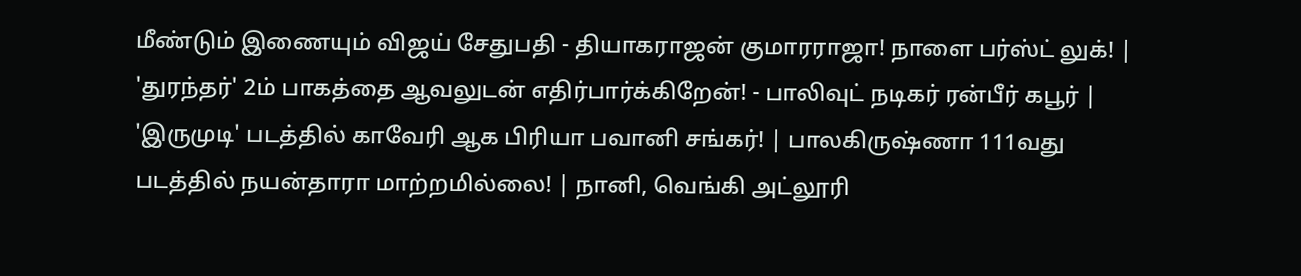மீண்டும் இணையும் விஜய் சேதுபதி - தியாகராஜன் குமாரராஜா! நாளை பர்ஸ்ட் லுக்! | 'துரந்தர்' 2ம் பாகத்தை ஆவலுடன் எதிர்பார்க்கிறேன்! - பாலிவுட் நடிகர் ரன்பீர் கபூர் | 'இருமுடி' படத்தில் காவேரி ஆக பிரியா பவானி சங்கர்! | பாலகிருஷ்ணா 111வது படத்தில் நயன்தாரா மாற்றமில்லை! | நானி, வெங்கி அட்லூரி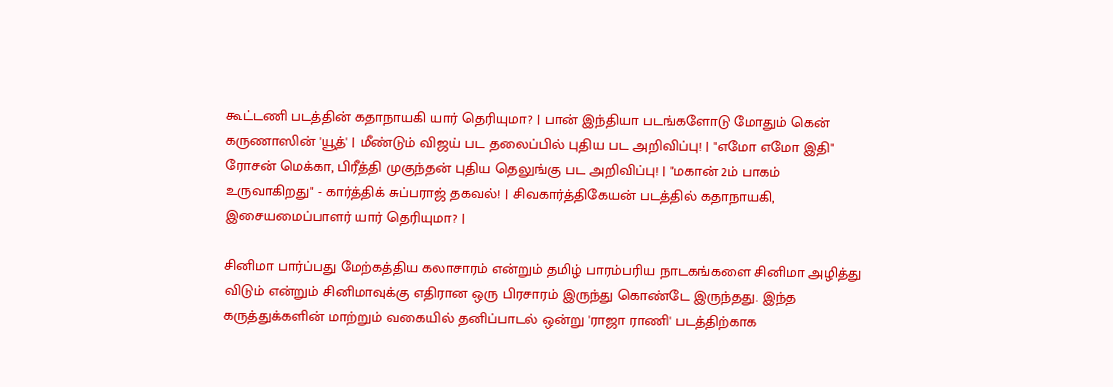கூட்டணி படத்தின் கதாநாயகி யார் தெரியுமா? | பான் இந்தியா படங்களோடு மோதும் கென் கருணாஸின் 'யூத்' | மீண்டும் விஜய் பட தலைப்பில் புதிய பட அறிவிப்பு! | "எமோ எமோ இதி" ரோசன் மெக்கா, பிரீத்தி முகுந்தன் புதிய தெலுங்கு பட அறிவிப்பு! | "மகான் 2ம் பாகம் உருவாகிறது" - கார்த்திக் சுப்பராஜ் தகவல்! | சிவகார்த்திகேயன் படத்தில் கதாநாயகி, இசையமைப்பாளர் யார் தெரியுமா? |

சினிமா பார்ப்பது மேற்கத்திய கலாசாரம் என்றும் தமிழ் பாரம்பரிய நாடகங்களை சினிமா அழித்து விடும் என்றும் சினிமாவுக்கு எதிரான ஒரு பிரசாரம் இருந்து கொண்டே இருந்தது. இந்த கருத்துக்களின் மாற்றும் வகையில் தனிப்பாடல் ஒன்று 'ராஜா ராணி' படத்திற்காக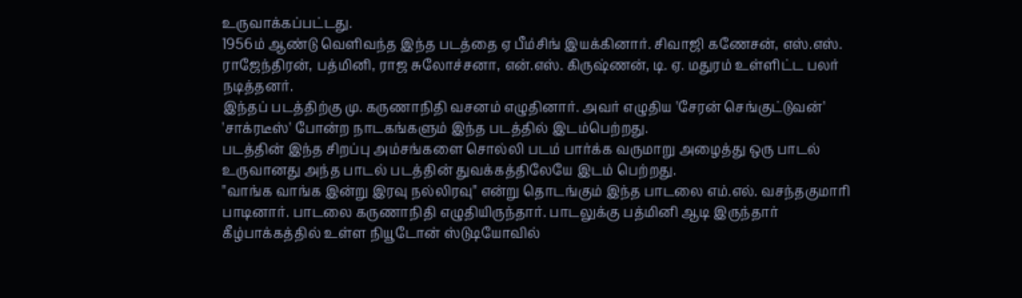உருவாக்கப்பட்டது.
1956ம் ஆண்டு வெளிவந்த இந்த படத்தை ஏ பீம்சிங் இயக்கினார். சிவாஜி கணேசன், எஸ்.எஸ். ராஜேந்திரன், பத்மினி, ராஜ சுலோச்சனா, என்.எஸ். கிருஷ்ணன், டி. ஏ. மதுரம் உள்ளிட்ட பலர் நடித்தனர்.
இந்தப் படத்திற்கு மு. கருணாநிதி வசனம் எழுதினார். அவர் எழுதிய 'சேரன் செங்குட்டுவன்' 'சாக்ரடீஸ்' போன்ற நாடகங்களும் இந்த படத்தில் இடம்பெற்றது.
படத்தின் இந்த சிறப்பு அம்சங்களை சொல்லி படம் பார்க்க வருமாறு அழைத்து ஒரு பாடல் உருவானது அந்த பாடல் படத்தின் துவக்கத்திலேயே இடம் பெற்றது.
"வாங்க வாங்க இன்று இரவு நல்லிரவு" என்று தொடங்கும் இந்த பாடலை எம்.எல். வசந்தகுமாரி பாடினார். பாடலை கருணாநிதி எழுதியிருந்தார். பாடலுக்கு பத்மினி ஆடி இருந்தார் கீழ்பாக்கத்தில் உள்ள நியூடோன் ஸ்டுடியோவில்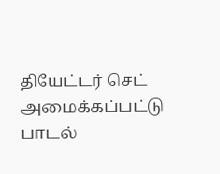தியேட்டர் செட் அமைக்கப்பட்டு பாடல்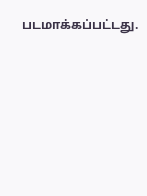படமாக்கப்பட்டது.